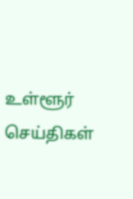உள்ளூர் செய்திகள்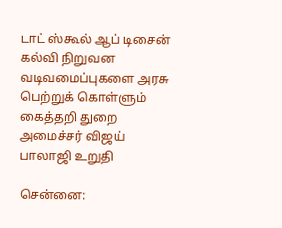டாட் ஸ்கூல் ஆப் டிசைன் கல்வி நிறுவன வடிவமைப்புகளை அரசு பெற்றுக் கொள்ளும் கைத்தறி துறை அமைச்சர் விஜய் பாலாஜி உறுதி

சென்னை: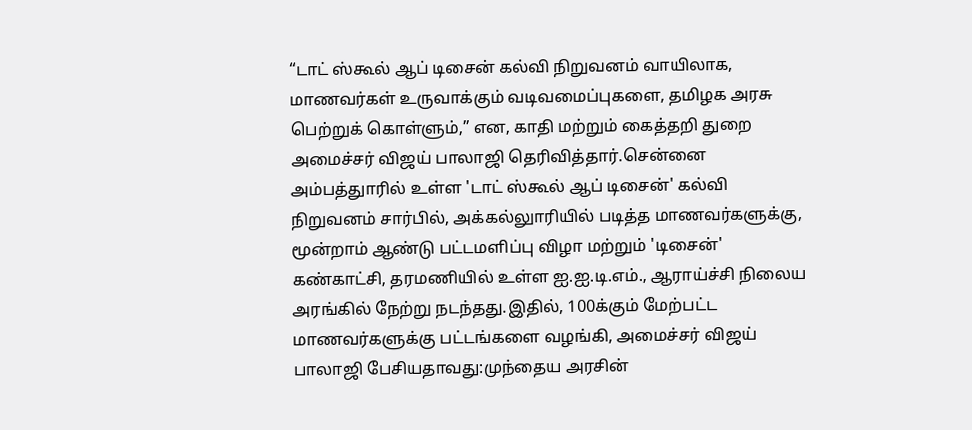“டாட் ஸ்கூல் ஆப் டிசைன் கல்வி நிறுவனம் வாயிலாக, மாணவர்கள் உருவாக்கும் வடிவமைப்புகளை, தமிழக அரசு பெற்றுக் கொள்ளும்,” என, காதி மற்றும் கைத்தறி துறை அமைச்சர் விஜய் பாலாஜி தெரிவித்தார்.சென்னை அம்பத்துாரில் உள்ள 'டாட் ஸ்கூல் ஆப் டிசைன்' கல்வி நிறுவனம் சார்பில், அக்கல்லுாரியில் படித்த மாணவர்களுக்கு, மூன்றாம் ஆண்டு பட்டமளிப்பு விழா மற்றும் 'டிசைன்' கண்காட்சி, தரமணியில் உள்ள ஐ.ஐ.டி.எம்., ஆராய்ச்சி நிலைய அரங்கில் நேற்று நடந்தது.இதில், 100க்கும் மேற்பட்ட மாணவர்களுக்கு பட்டங்களை வழங்கி, அமைச்சர் விஜய் பாலாஜி பேசியதாவது:முந்தைய அரசின்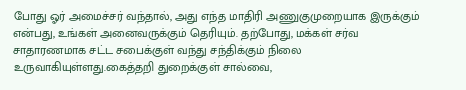போது ஓர் அமைச்சர் வந்தால், அது எந்த மாதிரி அணுகுமுறையாக இருக்கும் என்பது, உங்கள் அனைவருக்கும் தெரியும். தற்போது, மக்கள் சர்வ சாதாரணமாக சட்ட சபைக்குள் வந்து சந்திக்கும் நிலை உருவாகியுள்ளது.கைத்தறி துறைக்குள் சால்வை,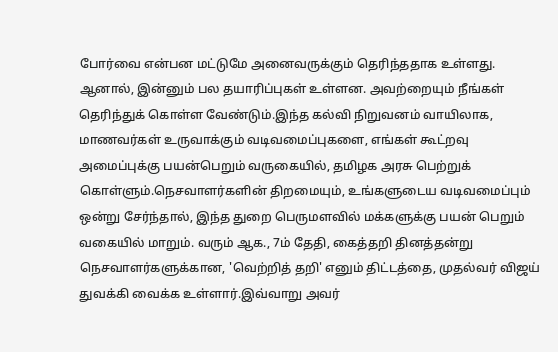போர்வை என்பன மட்டுமே அனைவருக்கும் தெரிந்ததாக உள்ளது. ஆனால், இன்னும் பல தயாரிப்புகள் உள்ளன. அவற்றையும் நீங்கள் தெரிந்துக் கொள்ள வேண்டும்.இந்த கல்வி நிறுவனம் வாயிலாக, மாணவர்கள் உருவாக்கும் வடிவமைப்புகளை, எங்கள் கூட்றவு அமைப்புக்கு பயன்பெறும் வருகையில், தமிழக அரசு பெற்றுக் கொள்ளும்.நெசவாளர்களின் திறமையும், உங்களுடைய வடிவமைப்பும் ஒன்று சேர்ந்தால், இந்த துறை பெருமளவில் மக்களுக்கு பயன் பெறும் வகையில் மாறும். வரும் ஆக., 7ம் தேதி, கைத்தறி தினத்தன்று நெசவாளர்களுக்கான, 'வெற்றித் தறி' எனும் திட்டத்தை, முதல்வர் விஜய் துவக்கி வைக்க உள்ளார்.இவ்வாறு அவர்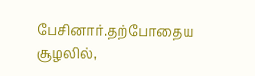பேசினார்.தற்போதைய சூழலில்,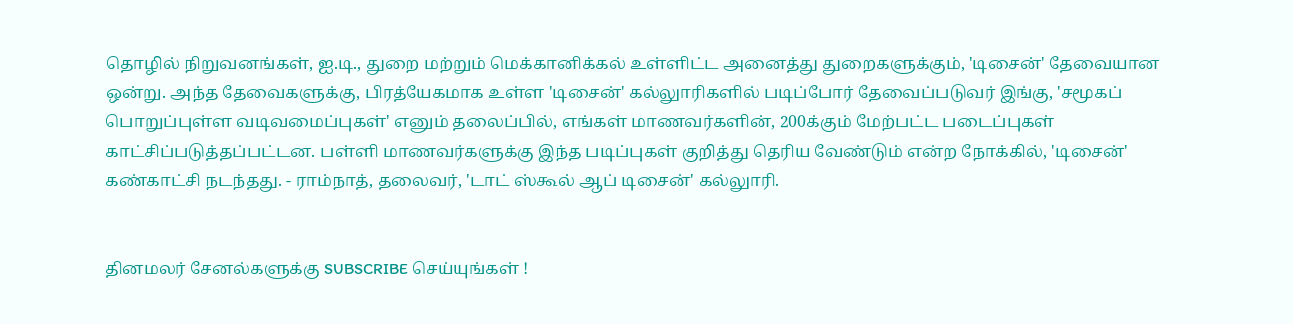தொழில் நிறுவனங்கள், ஐ.டி., துறை மற்றும் மெக்கானிக்கல் உள்ளிட்ட அனைத்து துறைகளுக்கும், 'டிசைன்' தேவையான ஒன்று. அந்த தேவைகளுக்கு, பிரத்யேகமாக உள்ள 'டிசைன்' கல்லுாரிகளில் படிப்போர் தேவைப்படுவர் இங்கு, 'சமூகப் பொறுப்புள்ள வடிவமைப்புகள்' எனும் தலைப்பில், எங்கள் மாணவர்களின், 200க்கும் மேற்பட்ட படைப்புகள் காட்சிப்படுத்தப்பட்டன. பள்ளி மாணவர்களுக்கு இந்த படிப்புகள் குறித்து தெரிய வேண்டும் என்ற நோக்கில், 'டிசைன்' கண்காட்சி நடந்தது. - ராம்நாத், தலைவர், 'டாட் ஸ்கூல் ஆப் டிசைன்' கல்லுாரி.


தினமலர் சேனல்களுக்கு SUBSCRIBE செய்யுங்கள் !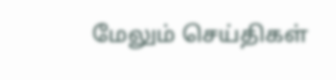மேலும் செய்திகள்